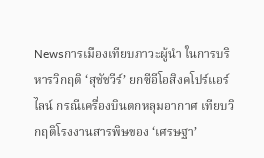Newsการเมืองเทียบภาวะผู้นำ ในการบริหารวิกฤติ ‘สุชัชวีร์’ ยกซีอีโอสิงคโปร์แอร์ไลน์ กรณีเครื่องบินตกหลุมอากาศ เทียบวิกฤติโรงงานสารพิษของ ‘เศรษฐา’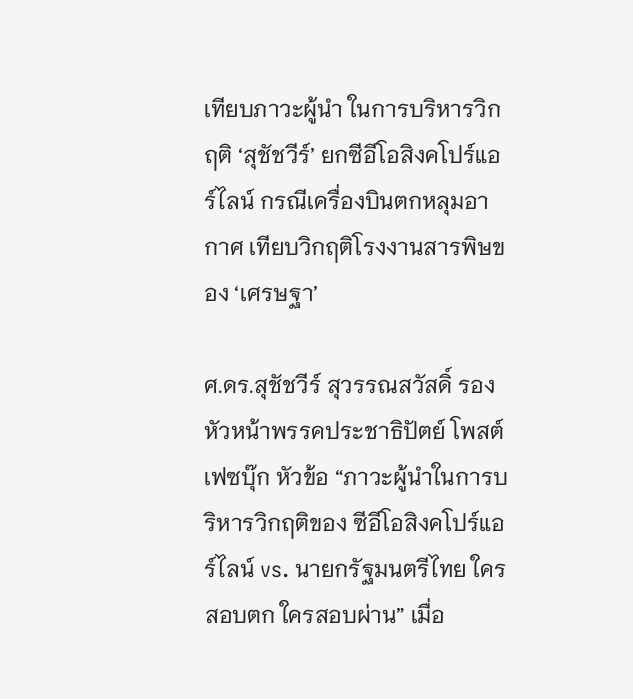เทียบภาวะผู้นำ ในการบริหารวิกฤติ ‘สุชัชวีร์’ ยกซีอีโอสิงคโปร์แอร์ไลน์ กรณีเครื่องบินตกหลุมอากาศ เทียบวิกฤติโรงงานสารพิษของ ‘เศรษฐา’

ศ.ดร.สุชัชวีร์ สุวรรณสวัสดิ์ รองหัวหน้าพรรคประชาธิปัตย์ โพสต์เฟซบุ๊ก หัวข้อ “ภาวะผู้นำในการบริหารวิกฤติของ ซีอีโอสิงคโปร์แอร์ไลน์ vs. นายกรัฐมนตรีไทย ใครสอบตก ใครสอบผ่าน” เมื่อ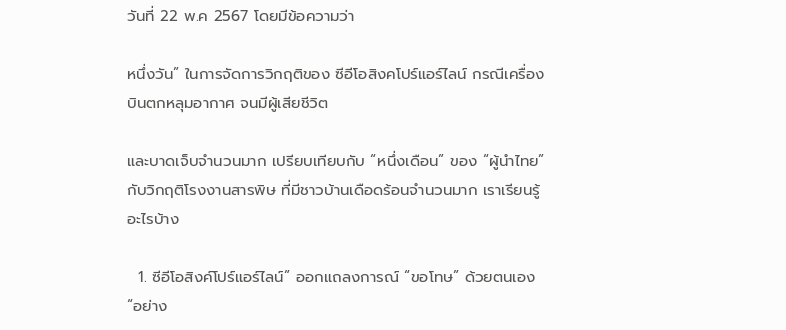วันที่ 22 พ.ค 2567 โดยมีข้อความว่า

หนึ่งวัน” ในการจัดการวิกฤติของ ซีอีโอสิงคโปร์แอร์ไลน์ กรณีเครื่องบินตกหลุมอากาศ จนมีผู้เสียชีวิต

และบาดเจ็บจำนวนมาก เปรียบเทียบกับ “หนึ่งเดือน” ของ “ผู้นำไทย” กับวิกฤติโรงงานสารพิษ ที่มีชาวบ้านเดือดร้อนจำนวนมาก เราเรียนรู้อะไรบ้าง

  1. ซีอีโอสิงค์โปร์แอร์ไลน์” ออกแถลงการณ์ “ขอโทษ” ด้วยตนเอง “อย่าง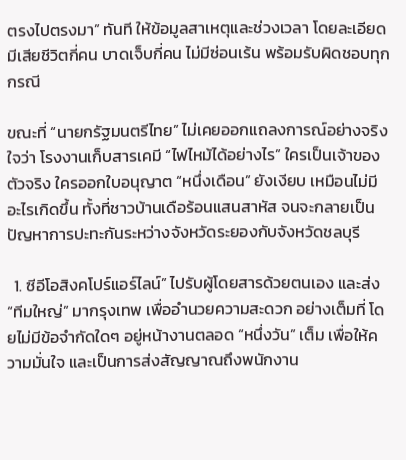ตรงไปตรงมา” ทันที ให้ข้อมูลสาเหตุและช่วงเวลา โดยละเอียด มีเสียชีวิตกี่คน บาดเจ็บกี่คน ไม่มีซ่อนเร้น พร้อมรับผิดชอบทุกกรณี

ขณะที่ “นายกรัฐมนตรีไทย” ไม่เคยออกแถลงการณ์อย่างจริงใจว่า โรงงานเก็บสารเคมี “ไฟไหม้ได้อย่างไร” ใครเป็นเจ้าของตัวจริง ใครออกใบอนุญาต “หนึ่งเดือน” ยังเงียบ เหมือนไม่มีอะไรเกิดขึ้น ทั้งที่ชาวบ้านเดือร้อนแสนสาหัส จนจะกลายเป็นปัญหาการปะทะกันระหว่างจังหวัดระยองกับจังหวัดชลบุรี

  1. ซีอีโอสิงคโปร์แอร์ไลน์” ไปรับผู้โดยสารด้วยตนเอง และส่ง “ทีมใหญ่” มากรุงเทพ เพื่ออำนวยความสะดวก อย่างเต็มที่ โดยไม่มีข้อจำกัดใดๆ อยู่หน้างานตลอด “หนึ่งวัน” เต็ม เพื่อให้ความมั่นใจ และเป็นการส่งสัญญาณถึงพนักงาน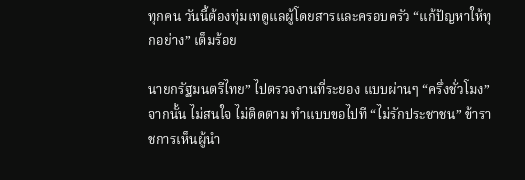ทุกคน วันนี้ต้องทุ่มเทดูแลผู้โดยสารและครอบครัว “แก้ปัญหาให้ทุกอย่าง” เต็มร้อย

นายกรัฐมนตรีไทย” ไปตรวจงานที่ระยอง แบบผ่านๆ “ครึ่งชั่วโมง” จากนั้น ไม่สนใจ ไม่ติดตาม ทำแบบขอไปที “ไม่รักประชาชน” ข้าราชการเห็นผู้นำ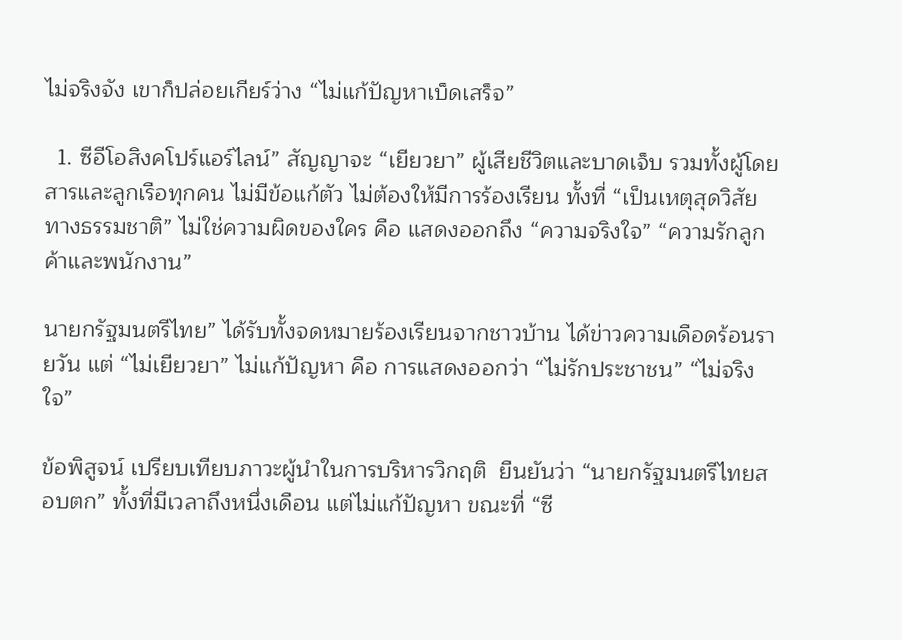ไม่จริงจัง เขาก็ปล่อยเกียร์ว่าง “ไม่แก้ปัญหาเบ็ดเสร็จ”

  1. ซีอีโอสิงคโปร์แอร์ไลน์” สัญญาจะ “เยียวยา” ผู้เสียชีวิตและบาดเจ็บ รวมทั้งผู้โดยสารและลูกเรือทุกคน ไม่มีข้อแก้ตัว ไม่ต้องให้มีการร้องเรียน ทั้งที่ “เป็นเหตุสุดวิสัยทางธรรมชาติ” ไม่ใช่ความผิดของใคร คือ แสดงออกถึง “ความจริงใจ” “ความรักลูกค้าและพนักงาน”

นายกรัฐมนตรีไทย” ได้รับทั้งจดหมายร้องเรียนจากชาวบ้าน ได้ข่าวความเดือดร้อนรายวัน แต่ “ไม่เยียวยา” ไม่แก้ปัญหา คือ การแสดงออกว่า “ไม่รักประชาชน” “ไม่จริงใจ”

ข้อพิสูจน์ เปรียบเทียบภาวะผู้นำในการบริหารวิกฤติ  ยืนยันว่า “นายกรัฐมนตรีไทยสอบตก” ทั้งที่มีเวลาถึงหนึ่งเดือน แต่ไม่แก้ปัญหา ขณะที่ “ซี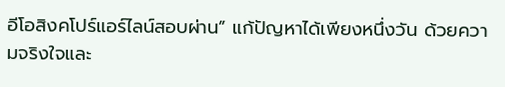อีโอสิงคโปร์แอร์ไลน์สอบผ่าน” แก้ปัญหาได้เพียงหนึ่งวัน ด้วยความจริงใจและ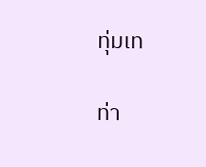ทุ่มเท

ท่า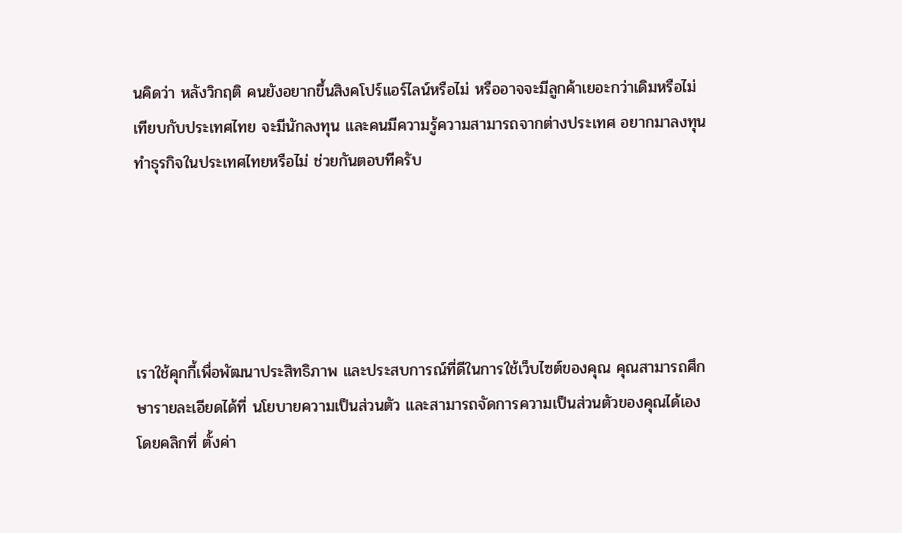นคิดว่า หลังวิกฤติ คนยังอยากขึ้นสิงคโปร์แอร์ไลน์หรือไม่ หรืออาจจะมีลูกค้าเยอะกว่าเดิมหรือไม่ เทียบกับประเทศไทย จะมีนักลงทุน และคนมีความรู้ความสามารถจากต่างประเทศ อยากมาลงทุนทำธุรกิจในประเทศไทยหรือไม่ ช่วยกันตอบทีครับ





เราใช้คุกกี้เพื่อพัฒนาประสิทธิภาพ และประสบการณ์ที่ดีในการใช้เว็บไซต์ของคุณ คุณสามารถศึกษารายละเอียดได้ที่ นโยบายความเป็นส่วนตัว และสามารถจัดการความเป็นส่วนตัวของคุณได้เองโดยคลิกที่ ตั้งค่า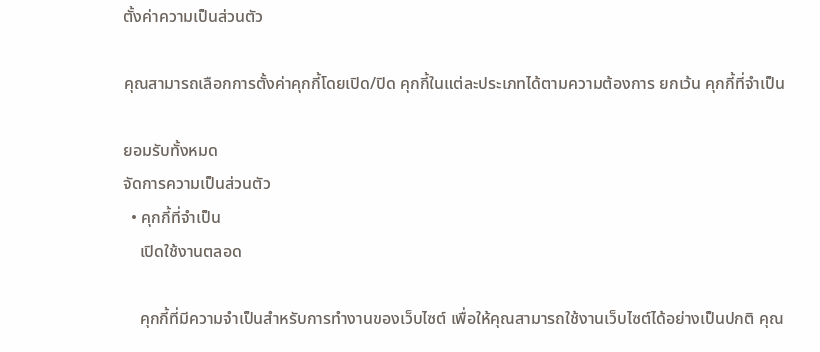ตั้งค่าความเป็นส่วนตัว

คุณสามารถเลือกการตั้งค่าคุกกี้โดยเปิด/ปิด คุกกี้ในแต่ละประเภทได้ตามความต้องการ ยกเว้น คุกกี้ที่จำเป็น

ยอมรับทั้งหมด
จัดการความเป็นส่วนตัว
  • คุกกี้ที่จำเป็น
    เปิดใช้งานตลอด

    คุกกี้ที่มีความจำเป็นสำหรับการทำงานของเว็บไซต์ เพื่อให้คุณสามารถใช้งานเว็บไซต์ได้อย่างเป็นปกติ คุณ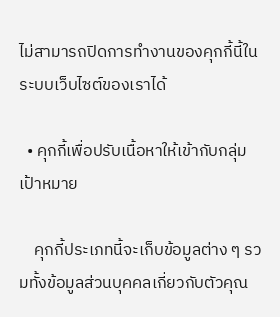ไม่สามารถปิดการทำงานของคุกกี้นี้ในระบบเว็บไซต์ของเราได้

  • คุกกี้เพื่อปรับเนื้อหาให้เข้ากับกลุ่มเป้าหมาย

    คุกกี้ประเภทนี้จะเก็บข้อมูลต่าง ๆ รวมทั้งข้อมูลส่วนบุคคลเกี่ยวกับตัวคุณ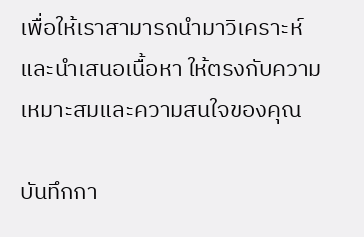เพื่อให้เราสามารถนำมาวิเคราะห์ และนำเสนอเนื้อหา ให้ตรงกับความเหมาะสมและความสนใจของคุณ

บันทึกกา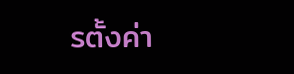รตั้งค่า